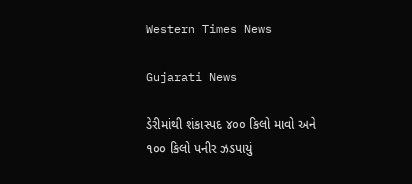Western Times News

Gujarati News

ડેરીમાંથી શંકાસ્પદ ૪૦૦ કિલો માવો અને ૧૦૦ કિલો પનીર ઝડપાયું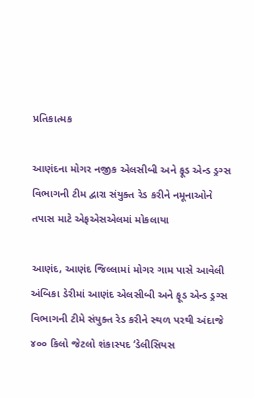પ્રતિકાત્મક

આણંદના મોગર નજીક એલસીબી અને ફૂડ એન્ડ ડ્રગ્સ વિભાગની ટીમ દ્વારા સંયુક્ત રેડ કરીને નમૂનાઓને તપાસ માટે એફએસએલમાં મોકલાયા

આણંદ, આણંદ જિલ્લામાં મોગર ગામ પાસે આવેલી અંબિકા ડેરીમાં આણંદ એલસીબી અને ફૂડ એન્ડ ડ્રગ્સ વિભાગની ટીમે સંયુક્ત રેડ કરીને સ્થળ પરથી અંદાજે ૪૦૦ કિલો જેટલો શંકાસ્પદ ‘ડેલીસિયસ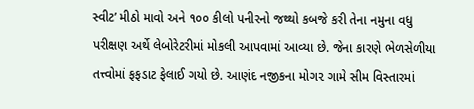સ્વીટ’ મીઠો માવો અને ૧૦૦ કીલો પનીરનો જથ્થો કબજે કરી તેના નમુના વધુ પરીક્ષણ અર્થે લેબોરેટરીમાં મોકલી આપવામાં આવ્યા છે. જેના કારણે ભેળસેળીયા તત્ત્વોમાં ફફડાટ ફેલાઈ ગયો છે. આણંદ નજીકના મોગ૨ ગામે સીમ વિસ્તારમાં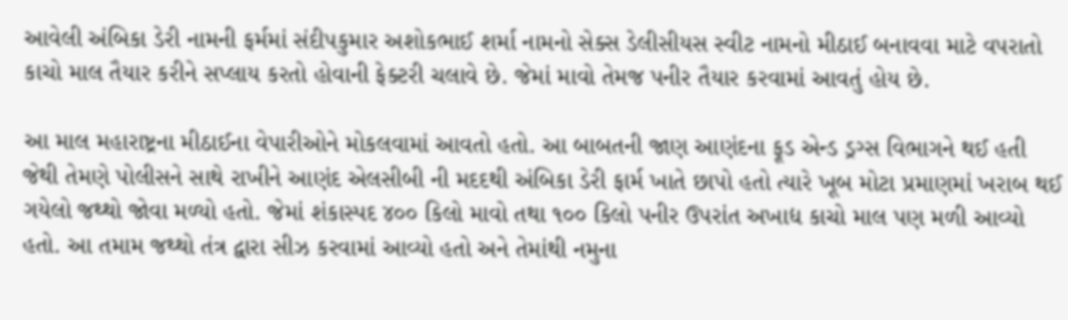આવેલી અંબિકા ડેરી નામની ફર્મમાં સંદીપકુમાર અશોકભાઈ શર્મા નામનો સેક્સ ડેલીસીયસ સ્વીટ નામનો મીઠાઈ બનાવવા માટે વપરાતો કાચો માલ તૈયાર કરીને સપ્લાય કરતો હોવાની ફેક્ટરી ચલાવે છે. જેમાં માવો તેમજ પનીર તૈયાર કરવામાં આવતું હોય છે.

આ માલ મહારાષ્ટ્રના મીઠાઈના વેપારીઓને મોકલવામાં આવતો હતો. આ બાબતની જાણ આણંદના ફૂડ એન્ડ ડ્રગ્સ વિભાગને થઈ હતી જેથી તેમણે પોલીસને સાથે રાખીને આણંદ એલસીબી ની મદદથી અંબિકા ડેરી ફાર્મ ખાતે છાપો હતો ત્યારે ખૂબ મોટા પ્રમાણમાં ખરાબ થઈ ગયેલો જથ્થો જોવા મળ્યો હતો. જેમાં શંકાસ્પદ ૪૦૦ કિલો માવો તથા ૧૦૦ કિલો પનીર ઉપરાંત અખાદ્ય કાચો માલ પણ મળી આવ્યો હતો. આ તમામ જથ્થો તંત્ર દ્વારા સીઝ કરવામાં આવ્યો હતો અને તેમાંથી નમુના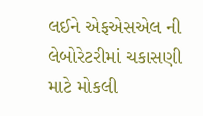લઈને એફએસએલ ની લેબોરેટરીમાં ચકાસણી માટે મોકલી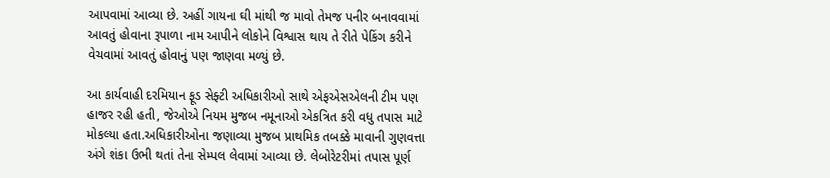આપવામાં આવ્યા છે. અહીં ગાયના ઘી માંથી જ માવો તેમજ પનીર બનાવવામાં આવતું હોવાના રૂપાળા નામ આપીને લોકોને વિશ્વાસ થાય તે રીતે પેકિંગ કરીને વેચવામાં આવતું હોવાનું પણ જાણવા મળ્યું છે.

આ કાર્યવાહી દરમિયાન ફૂડ સેફ્ટી અધિકારીઓ સાથે એફએસએલની ટીમ પણ હાજર રહી હતી, જેઓએ નિયમ મુજબ નમૂનાઓ એકત્રિત કરી વધુ તપાસ માટે મોકલ્યા હતા.અધિકારીઓના જણાવ્યા મુજબ પ્રાથમિક તબક્કે માવાની ગુણવત્તા અંગે શંકા ઉભી થતાં તેના સેમ્પલ લેવામાં આવ્યા છે. લેબોરેટરીમાં તપાસ પૂર્ણ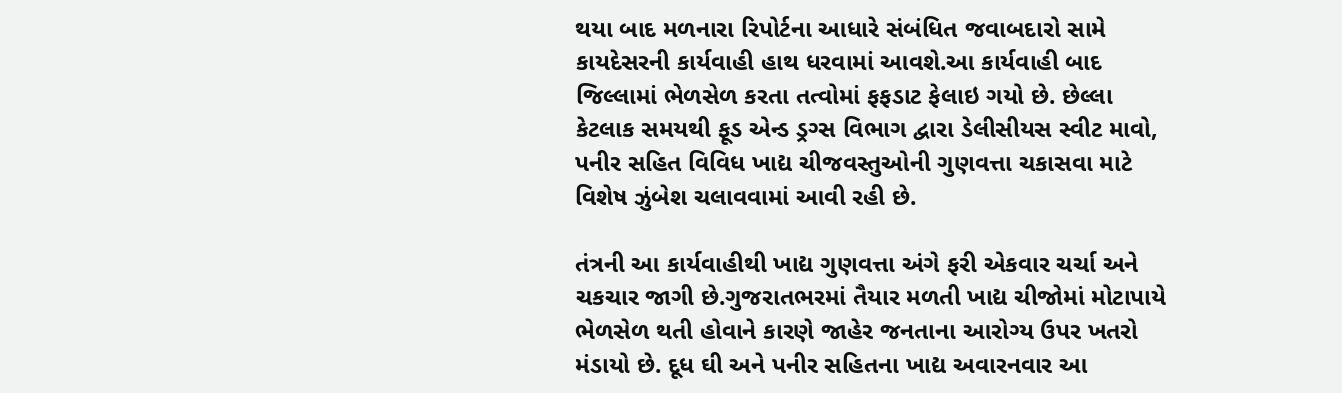થયા બાદ મળનારા રિપોર્ટના આધારે સંબંધિત જવાબદારો સામે કાયદેસરની કાર્યવાહી હાથ ધરવામાં આવશે.આ કાર્યવાહી બાદ જિલ્લામાં ભેળસેળ કરતા તત્વોમાં ફફડાટ ફેલાઇ ગયો છે. છેલ્લા કેટલાક સમયથી ફૂડ એન્ડ ડ્રગ્સ વિભાગ દ્વારા ડેલીસીયસ સ્વીટ માવો, પનીર સહિત વિવિધ ખાદ્ય ચીજવસ્તુઓની ગુણવત્તા ચકાસવા માટે વિશેષ ઝુંબેશ ચલાવવામાં આવી રહી છે.

તંત્રની આ કાર્યવાહીથી ખાદ્ય ગુણવત્તા અંગે ફરી એકવાર ચર્ચા અને ચકચાર જાગી છે.ગુજરાતભરમાં તૈયાર મળતી ખાદ્ય ચીજોમાં મોટાપાયે ભેળસેળ થતી હોવાને કારણે જાહેર જનતાના આરોગ્ય ઉપર ખતરો મંડાયો છે. દૂધ ઘી અને પનીર સહિતના ખાદ્ય અવારનવાર આ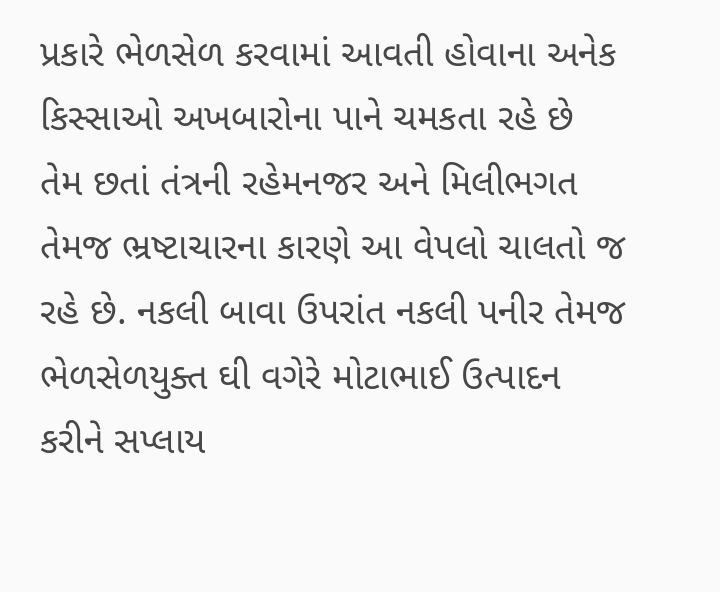પ્રકારે ભેળસેળ કરવામાં આવતી હોવાના અનેક કિસ્સાઓ અખબારોના પાને ચમકતા રહે છે તેમ છતાં તંત્રની રહેમનજર અને મિલીભગત તેમજ ભ્રષ્ટાચારના કારણે આ વેપલો ચાલતો જ રહે છે. નકલી બાવા ઉપરાંત નકલી પનીર તેમજ ભેળસેળયુક્ત ઘી વગેરે મોટાભાઈ ઉત્પાદન કરીને સપ્લાય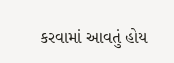કરવામાં આવતું હોય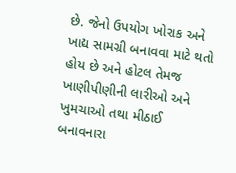છે. જેનો ઉપયોગ ખોરાક અને ખાદ્ય સામગ્રી બનાવવા માટે થતો હોય છે અને હોટલ તેમજ ખાણીપીણીની લારીઓ અને ખુમચાઓ તથા મીઠાઈ બનાવનારા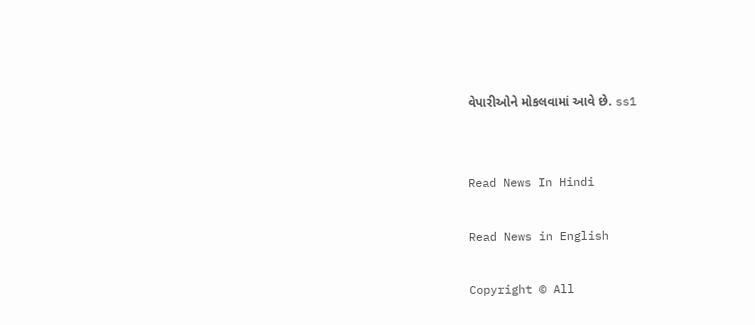વેપારીઓને મોકલવામાં આવે છે. ss1


Read News In Hindi

Read News in English

Copyright © All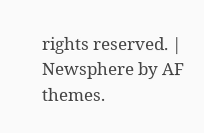rights reserved. | Newsphere by AF themes.